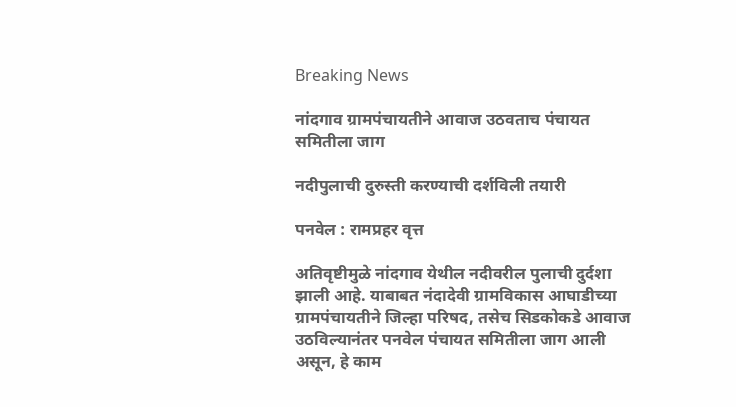Breaking News

नांदगाव ग्रामपंचायतीने आवाज उठवताच पंचायत समितीला जाग

नदीपुलाची दुरुस्ती करण्याची दर्शविली तयारी

पनवेल : रामप्रहर वृत्त

अतिवृष्टीमुळे नांदगाव येथील नदीवरील पुलाची दुर्दशा झाली आहे. याबाबत नंदादेवी ग्रामविकास आघाडीच्या ग्रामपंचायतीने जिल्हा परिषद, तसेच सिडकोकडे आवाज उठविल्यानंतर पनवेल पंचायत समितीला जाग आली असून, हे काम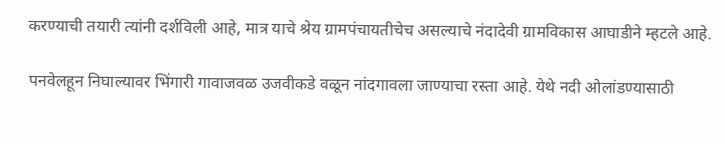करण्याची तयारी त्यांनी दर्शविली आहे, मात्र याचे श्रेय ग्रामपंचायतीचेच असल्याचे नंदादेवी ग्रामविकास आघाडीने म्हटले आहे.

पनवेलहून निघाल्यावर भिंगारी गावाजवळ उजवीकडे वळून नांदगावला जाण्याचा रस्ता आहे. येथे नदी ओलांडण्यासाठी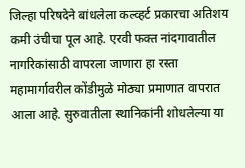जिल्हा परिषदेने बांधलेला कल्व्हर्ट प्रकारचा अतिशय कमी उंचीचा पूल आहे. एरवी फक्त नांदगावातील नागरिकांसाठी वापरला जाणारा हा रस्ता महामार्गावरील कोंडीमुळे मोठ्या प्रमाणात वापरात आला आहे. सुरुवातीला स्थानिकांनी शोधलेल्या या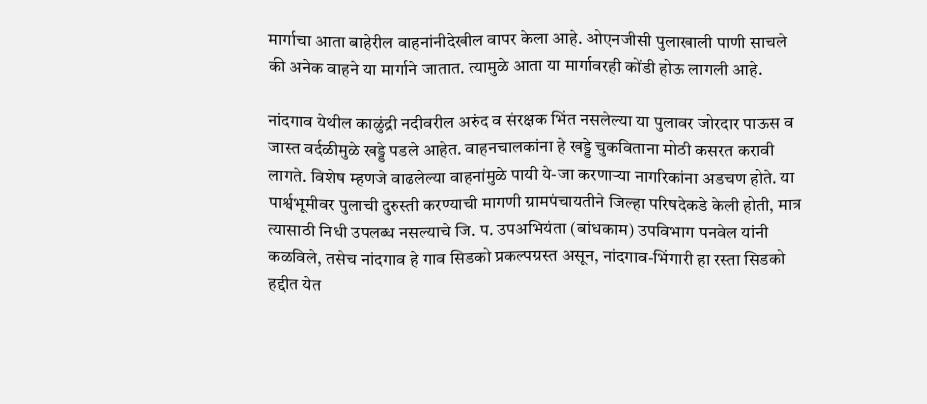मार्गाचा आता बाहेरील वाहनांनीदेखील वापर केला आहे. ओएनजीसी पुलाखाली पाणी साचले की अनेक वाहने या मार्गाने जातात. त्यामुळे आता या मार्गावरही कोंडी होऊ लागली आहे.

नांदगाव येथील काळुंद्री नदीवरील अरुंद व संरक्षक भिंत नसलेल्या या पुलावर जोरदार पाऊस व जास्त वर्दळीमुळे खड्डे पडले आहेत. वाहनचालकांना हे खड्डे चुकविताना मोठी कसरत करावी लागते. विशेष म्हणजे वाढलेल्या वाहनांमुळे पायी ये-जा करणार्‍या नागरिकांना अडचण होते. या पार्श्वभूमीवर पुलाची दुरुस्ती करण्याची मागणी ग्रामपंचायतीने जिल्हा परिषदेकडे केली होती, मात्र त्यासाठी निधी उपलब्ध नसल्याचे जि. प. उपअभियंता (बांधकाम) उपविभाग पनवेल यांनी कळविले, तसेच नांदगाव हे गाव सिडको प्रकल्पग्रस्त असून, नांदगाव-भिंगारी हा रस्ता सिडको हद्दीत येत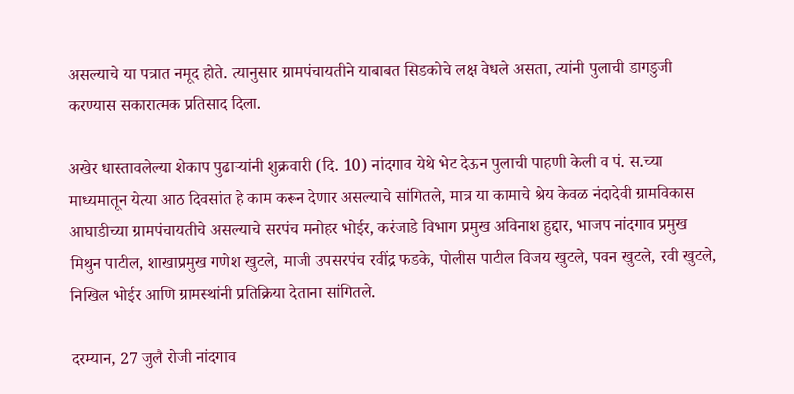असल्याचे या पत्रात नमूद होते. त्यानुसार ग्रामपंचायतीने याबाबत सिडकोचे लक्ष वेधले असता, त्यांनी पुलाची डागडुजी करण्यास सकारात्मक प्रतिसाद दिला.

अखेर धास्तावलेल्या शेकाप पुढार्‍यांनी शुक्रवारी (दि. 10) नांदगाव येथे भेट देऊन पुलाची पाहणी केली व पं. स.च्या माध्यमातून येत्या आठ दिवसांत हे काम करून देणार असल्याचे सांगितले, मात्र या कामाचे श्रेय केवळ नंदादेवी ग्रामविकास आघाडीच्या ग्रामपंचायतीचे असल्याचे सरपंच मनोहर भोईर, करंजाडे विभाग प्रमुख अविनाश हुद्दार, भाजप नांदगाव प्रमुख मिथुन पाटील, शाखाप्रमुख गणेश खुटले, माजी उपसरपंच रवींद्र फडके, पोलीस पाटील विजय खुटले, पवन खुटले, रवी खुटले, निखिल भोईर आणि ग्रामस्थांनी प्रतिक्रिया देताना सांगितले.

दरम्यान, 27 जुलै रोजी नांदगाव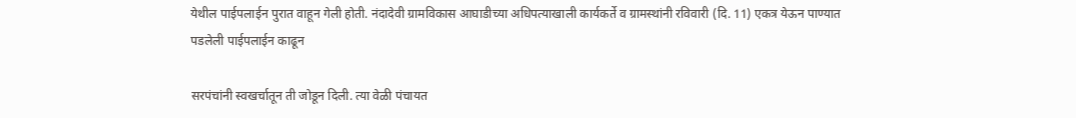येथील पाईपलाईन पुरात वाहून गेली होती. नंदादेवी ग्रामविकास आघाडीच्या अधिपत्याखाली कार्यकर्ते व ग्रामस्थांनी रविवारी (दि. 11) एकत्र येऊन पाण्यात पडलेली पाईपलाईन काढून

सरपंचांनी स्वखर्चातून ती जोडून दिली. त्या वेळी पंचायत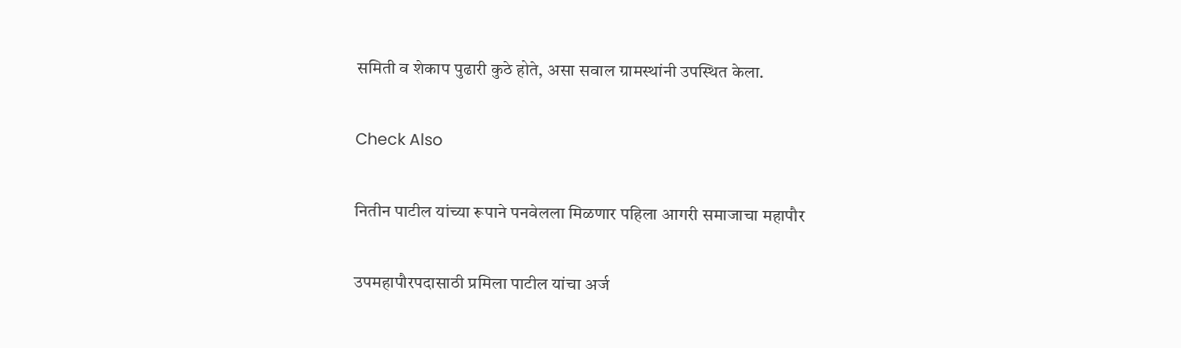समिती व शेकाप पुढारी कुठे होते, असा सवाल ग्रामस्थांनी उपस्थित केला.

Check Also

नितीन पाटील यांच्या रूपाने पनवेलला मिळणार पहिला आगरी समाजाचा महापौर

उपमहापौरपदासाठी प्रमिला पाटील यांचा अर्ज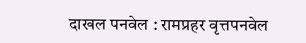दाखल पनवेल : रामप्रहर वृत्तपनवेल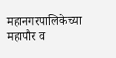महानगरपालिकेच्या महापौर व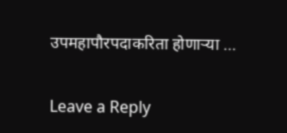उपमहापौरपदाकरिता होणार्‍या …

Leave a Reply